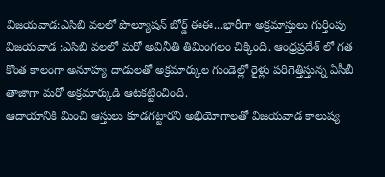విజయవాడ:ఎసిబి వలలో పొల్యూషన్ బోర్డ్ ఈఈ...భారీగా అక్రమాస్తులు గుర్తింపు
విజయవాడ :ఎసిబి వలలో మరో అవినీతి తిమింగలం చిక్కింది. ఆంధ్రప్రదేశ్ లో గత కొంత కాలంగా అనూహ్య దాడులతో అక్రమార్కుల గుండెల్లో రైళ్లు పరిగెత్తిస్తున్న ఏసీబీ తాజాగా మరో అక్రమార్కుడి ఆటకట్టించింది.
ఆదాయానికి మించి ఆస్తులు కూడగట్టారని అభియోగాలతో విజయవాడ కాలుష్య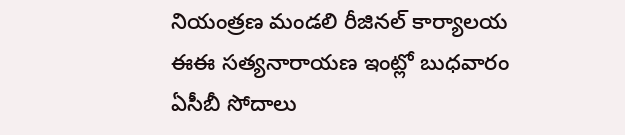నియంత్రణ మండలి రీజినల్ కార్యాలయ ఈఈ సత్యనారాయణ ఇంట్లో బుధవారం ఏసీబీ సోదాలు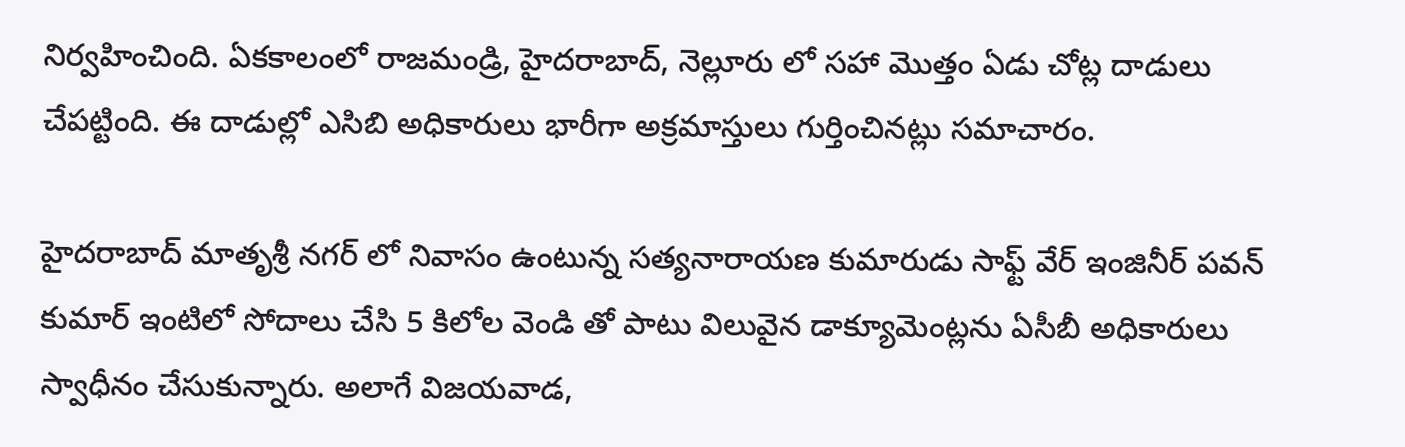నిర్వహించింది. ఏకకాలంలో రాజమండ్రి, హైదరాబాద్, నెల్లూరు లో సహా మొత్తం ఏడు చోట్ల దాడులు చేపట్టింది. ఈ దాడుల్లో ఎసిబి అధికారులు భారీగా అక్రమాస్తులు గుర్తించినట్లు సమాచారం.

హైదరాబాద్ మాతృశ్రీ నగర్ లో నివాసం ఉంటున్న సత్యనారాయణ కుమారుడు సాఫ్ట్ వేర్ ఇంజినీర్ పవన్ కుమార్ ఇంటిలో సోదాలు చేసి 5 కిలోల వెండి తో పాటు విలువైన డాక్యూమెంట్లను ఏసీబీ అధికారులు స్వాధీనం చేసుకున్నారు. అలాగే విజయవాడ,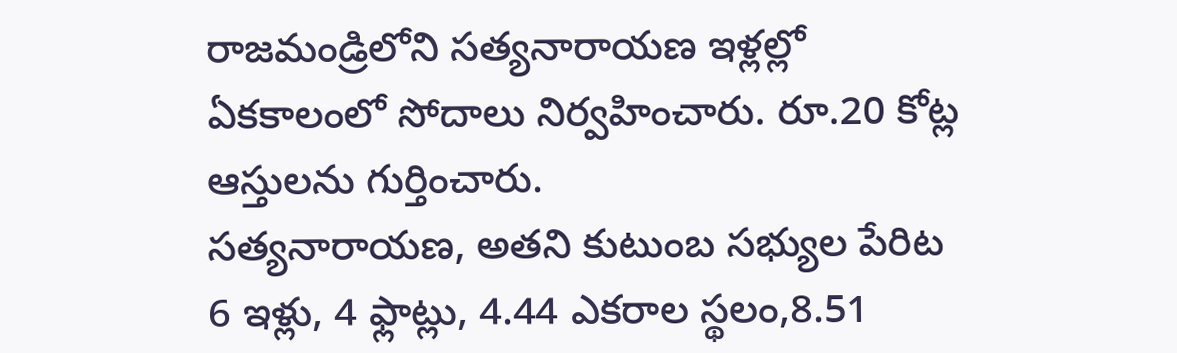రాజమండ్రిలోని సత్యనారాయణ ఇళ్లల్లో ఏకకాలంలో సోదాలు నిర్వహించారు. రూ.20 కోట్ల ఆస్తులను గుర్తించారు.
సత్యనారాయణ, అతని కుటుంబ సభ్యుల పేరిట 6 ఇళ్లు, 4 ఫ్లాట్లు, 4.44 ఎకరాల స్థలం,8.51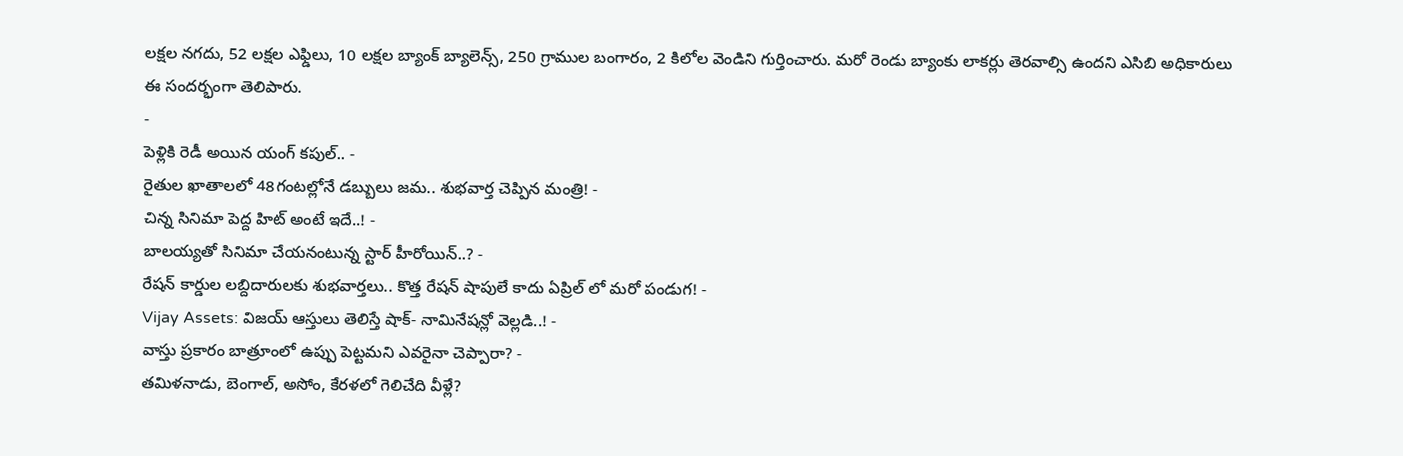లక్షల నగదు, 52 లక్షల ఎఫ్డిలు, 10 లక్షల బ్యాంక్ బ్యాలెన్స్, 250 గ్రాముల బంగారం, 2 కిలోల వెండిని గుర్తించారు. మరో రెండు బ్యాంకు లాకర్లు తెరవాల్సి ఉందని ఎసిబి అధికారులు ఈ సందర్భంగా తెలిపారు.
-
పెళ్లికి రెడీ అయిన యంగ్ కపుల్.. -
రైతుల ఖాతాలలో 48గంటల్లోనే డబ్బులు జమ.. శుభవార్త చెప్పిన మంత్రి! -
చిన్న సినిమా పెద్ద హిట్ అంటే ఇదే..! -
బాలయ్యతో సినిమా చేయనంటున్న స్టార్ హీరోయిన్..? -
రేషన్ కార్డుల లబ్దిదారులకు శుభవార్తలు.. కొత్త రేషన్ షాపులే కాదు ఏప్రిల్ లో మరో పండుగ! -
Vijay Assets: విజయ్ ఆస్తులు తెలిస్తే షాక్- నామినేషన్లో వెల్లడి..! -
వాస్తు ప్రకారం బాత్రూంలో ఉప్పు పెట్టమని ఎవరైనా చెప్పారా? -
తమిళనాడు, బెంగాల్, అసోం, కేరళలో గెలిచేది వీళ్లే?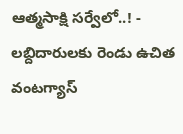ఆత్మసాక్షి సర్వేలో..! -
లబ్దిదారులకు రెండు ఉచిత వంటగ్యాస్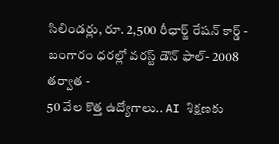సిలిండర్లు, రూ. 2,500 రీఛార్జ్ రేషన్ కార్డ్ -
బంగారం ధరల్లో వరస్ట్ డౌన్ ఫాల్- 2008 తర్వాత -
50 వేల కొత్త ఉద్యోగాలు.. AI శిక్షణకు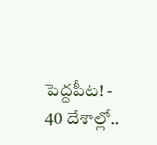పెద్దపీట! -
40 దేశాల్లో..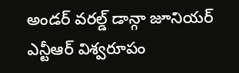అండర్ వరల్డ్ డాన్గా జూనియర్ ఎన్టీఆర్ విశ్వరూపం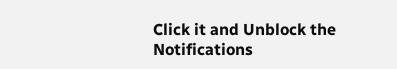Click it and Unblock the Notifications